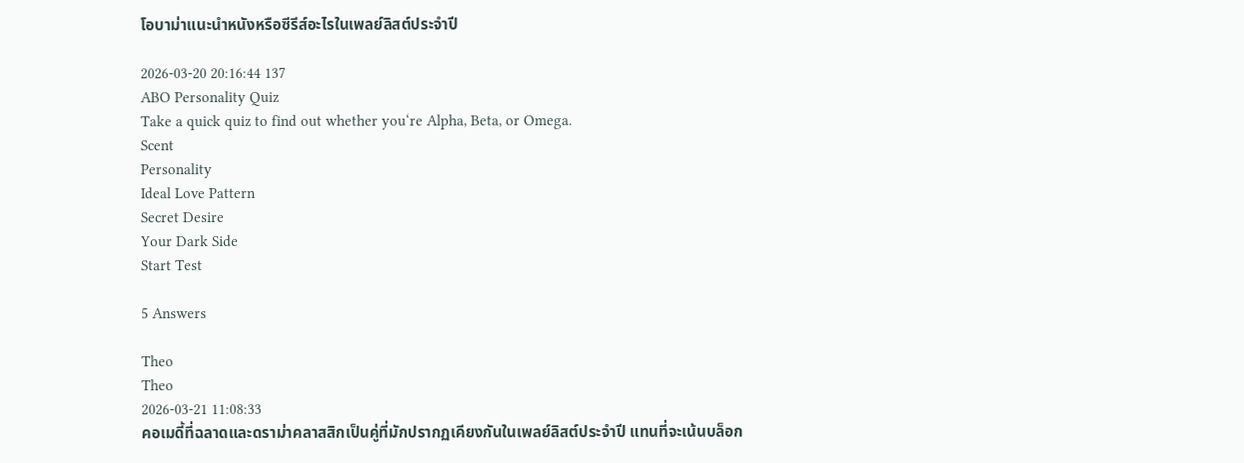โอบาม่าแนะนำหนังหรือซีรีส์อะไรในเพลย์ลิสต์ประจำปี

2026-03-20 20:16:44 137
ABO Personality Quiz
Take a quick quiz to find out whether you‘re Alpha, Beta, or Omega.
Scent
Personality
Ideal Love Pattern
Secret Desire
Your Dark Side
Start Test

5 Answers

Theo
Theo
2026-03-21 11:08:33
คอเมดี้ที่ฉลาดและดราม่าคลาสสิกเป็นคู่ที่มักปรากฏเคียงกันในเพลย์ลิสต์ประจำปี แทนที่จะเน้นบล็อก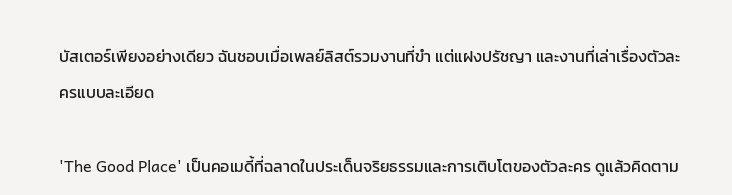บัสเตอร์เพียงอย่างเดียว ฉันชอบเมื่อเพลย์ลิสต์รวมงานที่ขำ แต่แฝงปรัชญา และงานที่เล่าเรื่องตัวละครแบบละเอียด

'The Good Place' เป็นคอเมดี้ที่ฉลาดในประเด็นจริยธรรมและการเติบโตของตัวละคร ดูแล้วคิดตาม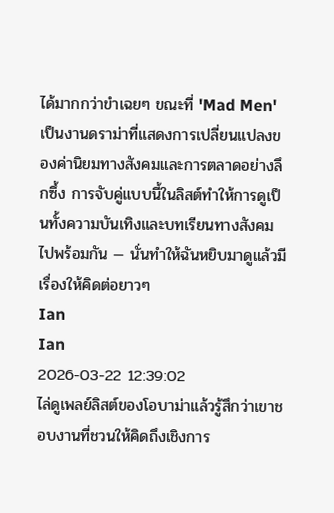ได้มากกว่าขำเฉยๆ ขณะที่ 'Mad Men' เป็นงานดราม่าที่แสดงการเปลี่ยนแปลงของค่านิยมทางสังคมและการตลาดอย่างลึกซึ้ง การจับคู่แบบนี้ในลิสต์ทำให้การดูเป็นทั้งความบันเทิงและบทเรียนทางสังคมไปพร้อมกัน — นั่นทำให้ฉันหยิบมาดูแล้วมีเรื่องให้คิดต่อยาวๆ
Ian
Ian
2026-03-22 12:39:02
ไล่ดูเพลย์ลิสต์ของโอบาม่าแล้วรู้สึกว่าเขาชอบงานที่ชวนให้คิดถึงเชิงการ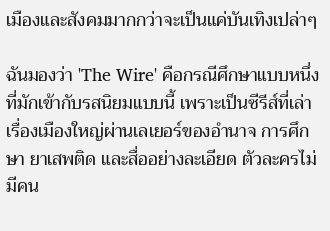เมืองและสังคมมากกว่าจะเป็นแค่บันเทิงเปล่าๆ

ฉันมองว่า 'The Wire' คือกรณีศึกษาแบบหนึ่งที่มักเข้ากับรสนิยมแบบนี้ เพราะเป็นซีรีส์ที่เล่าเรื่องเมืองใหญ่ผ่านเลเยอร์ของอำนาจ การศึกษา ยาเสพติด และสื่ออย่างละเอียด ตัวละครไม่มีคน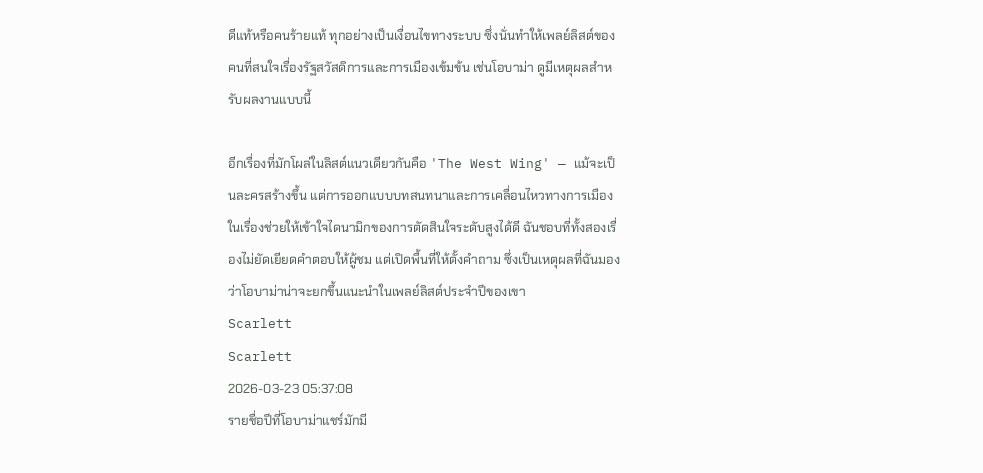ดีแท้หรือคนร้ายแท้ ทุกอย่างเป็นเงื่อนไขทางระบบ ซึ่งนั่นทำให้เพลย์ลิสต์ของคนที่สนใจเรื่องรัฐสวัสดิการและการเมืองเข้มข้น เช่นโอบาม่า ดูมีเหตุผลสำหรับผลงานแบบนี้

อีกเรื่องที่มักโผล่ในลิสต์แนวเดียวกันคือ 'The West Wing' — แม้จะเป็นละครสร้างขึ้น แต่การออกแบบบทสนทนาและการเคลื่อนไหวทางการเมืองในเรื่องช่วยให้เข้าใจไดนามิกของการตัดสินใจระดับสูงได้ดี ฉันชอบที่ทั้งสองเรื่องไม่ยัดเยียดคำตอบให้ผู้ชม แต่เปิดพื้นที่ให้ตั้งคำถาม ซึ่งเป็นเหตุผลที่ฉันมองว่าโอบาม่าน่าจะยกขึ้นแนะนำในเพลย์ลิสต์ประจำปีของเขา
Scarlett
Scarlett
2026-03-23 05:37:08
รายชื่อปีที่โอบาม่าแชร์มักมี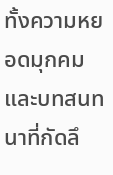ทั้งความหยอดมุกคมและบทสนทนาที่กัดลึ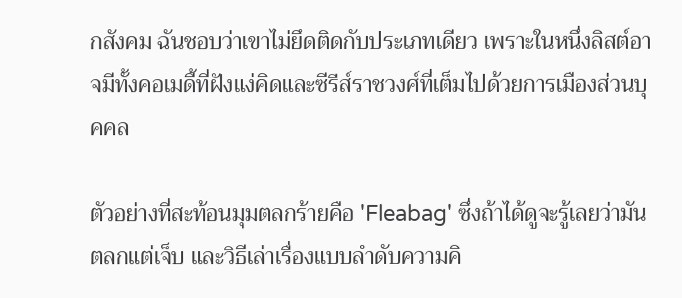กสังคม ฉันชอบว่าเขาไม่ยึดติดกับประเภทเดียว เพราะในหนึ่งลิสต์อาจมีทั้งคอเมดี้ที่ฝังแง่คิดและซีรีส์ราชวงศ์ที่เต็มไปด้วยการเมืองส่วนบุคคล

ตัวอย่างที่สะท้อนมุมตลกร้ายคือ 'Fleabag' ซึ่งถ้าได้ดูจะรู้เลยว่ามันตลกแต่เจ็บ และวิธีเล่าเรื่องแบบลำดับความคิ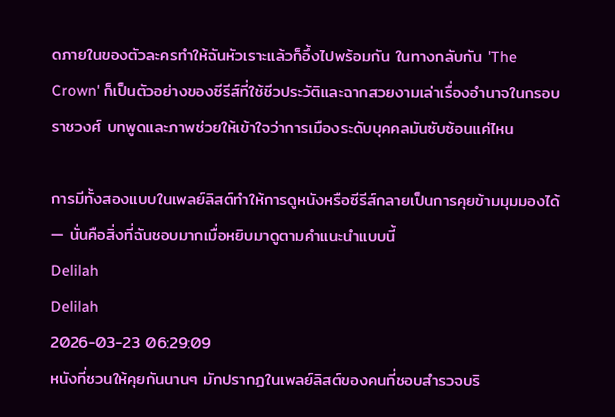ดภายในของตัวละครทำให้ฉันหัวเราะแล้วก็อึ้งไปพร้อมกัน ในทางกลับกัน 'The Crown' ก็เป็นตัวอย่างของซีรีส์ที่ใช้ชีวประวัติและฉากสวยงามเล่าเรื่องอำนาจในกรอบราชวงศ์ บทพูดและภาพช่วยให้เข้าใจว่าการเมืองระดับบุคคลมันซับซ้อนแค่ไหน

การมีทั้งสองแบบในเพลย์ลิสต์ทำให้การดูหนังหรือซีรีส์กลายเป็นการคุยข้ามมุมมองได้ — นั่นคือสิ่งที่ฉันชอบมากเมื่อหยิบมาดูตามคำแนะนำแบบนี้
Delilah
Delilah
2026-03-23 06:29:09
หนังที่ชวนให้คุยกันนานๆ มักปรากฏในเพลย์ลิสต์ของคนที่ชอบสำรวจบริ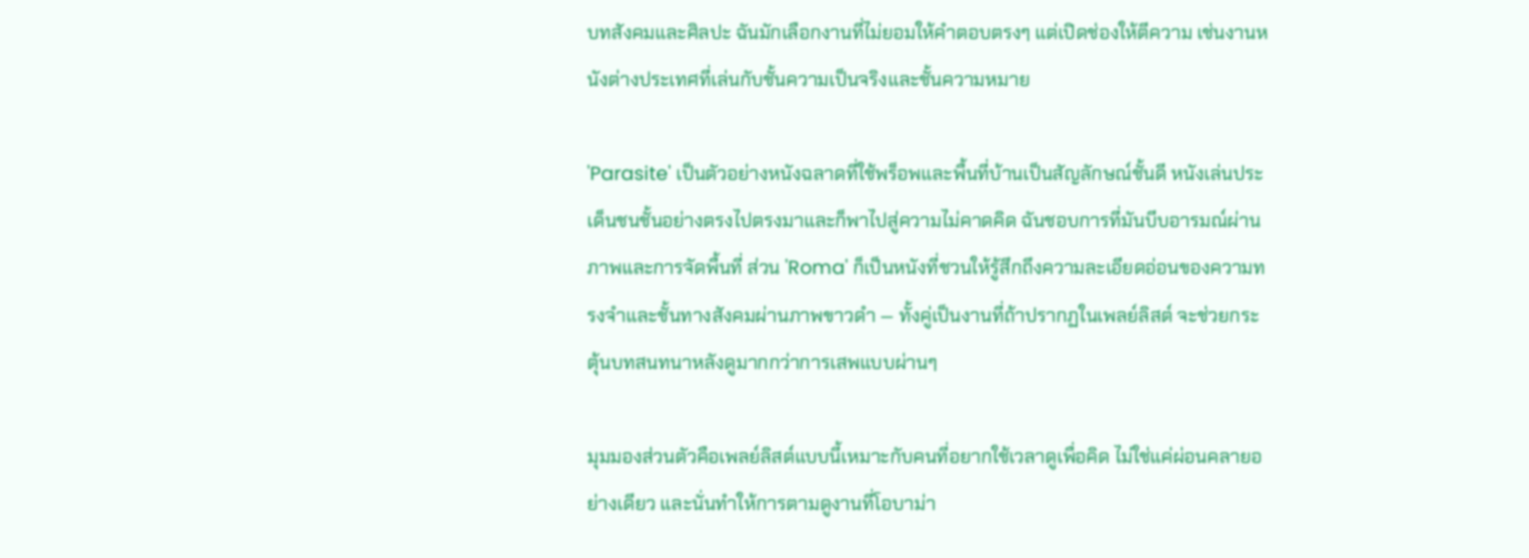บทสังคมและศิลปะ ฉันมักเลือกงานที่ไม่ยอมให้คำตอบตรงๆ แต่เปิดช่องให้ตีความ เช่นงานหนังต่างประเทศที่เล่นกับชั้นความเป็นจริงและชั้นความหมาย

'Parasite' เป็นตัวอย่างหนังฉลาดที่ใช้พร็อพและพื้นที่บ้านเป็นสัญลักษณ์ชั้นดี หนังเล่นประเด็นชนชั้นอย่างตรงไปตรงมาและก็พาไปสู่ความไม่คาดคิด ฉันชอบการที่มันบีบอารมณ์ผ่านภาพและการจัดพื้นที่ ส่วน 'Roma' ก็เป็นหนังที่ชวนให้รู้สึกถึงความละเอียดอ่อนของความทรงจำและชั้นทางสังคมผ่านภาพขาวดำ — ทั้งคู่เป็นงานที่ถ้าปรากฏในเพลย์ลิสต์ จะช่วยกระตุ้นบทสนทนาหลังดูมากกว่าการเสพแบบผ่านๆ

มุมมองส่วนตัวคือเพลย์ลิสต์แบบนี้เหมาะกับคนที่อยากใช้เวลาดูเพื่อคิด ไม่ใช่แค่ผ่อนคลายอย่างเดียว และนั่นทำให้การตามดูงานที่โอบาม่า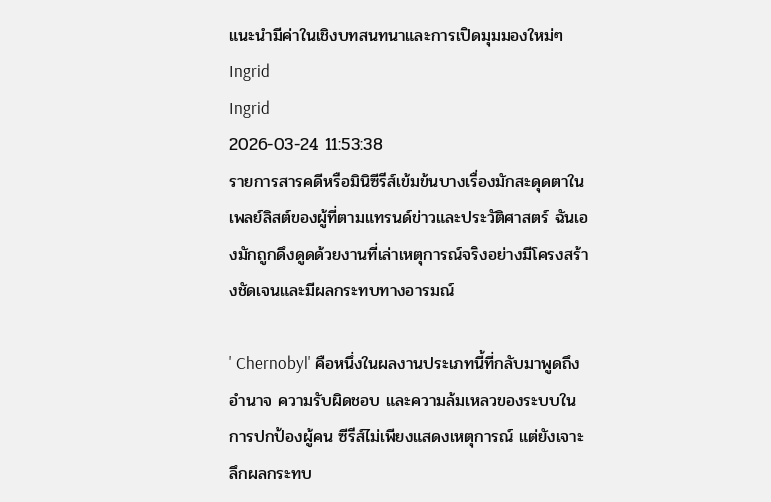แนะนำมีค่าในเชิงบทสนทนาและการเปิดมุมมองใหม่ๆ
Ingrid
Ingrid
2026-03-24 11:53:38
รายการสารคดีหรือมินิซีรีส์เข้มข้นบางเรื่องมักสะดุดตาในเพลย์ลิสต์ของผู้ที่ตามแทรนด์ข่าวและประวัติศาสตร์ ฉันเองมักถูกดึงดูดด้วยงานที่เล่าเหตุการณ์จริงอย่างมีโครงสร้างชัดเจนและมีผลกระทบทางอารมณ์

' Chernobyl' คือหนึ่งในผลงานประเภทนี้ที่กลับมาพูดถึงอำนาจ ความรับผิดชอบ และความล้มเหลวของระบบในการปกป้องผู้คน ซีรีส์ไม่เพียงแสดงเหตุการณ์ แต่ยังเจาะลึกผลกระทบ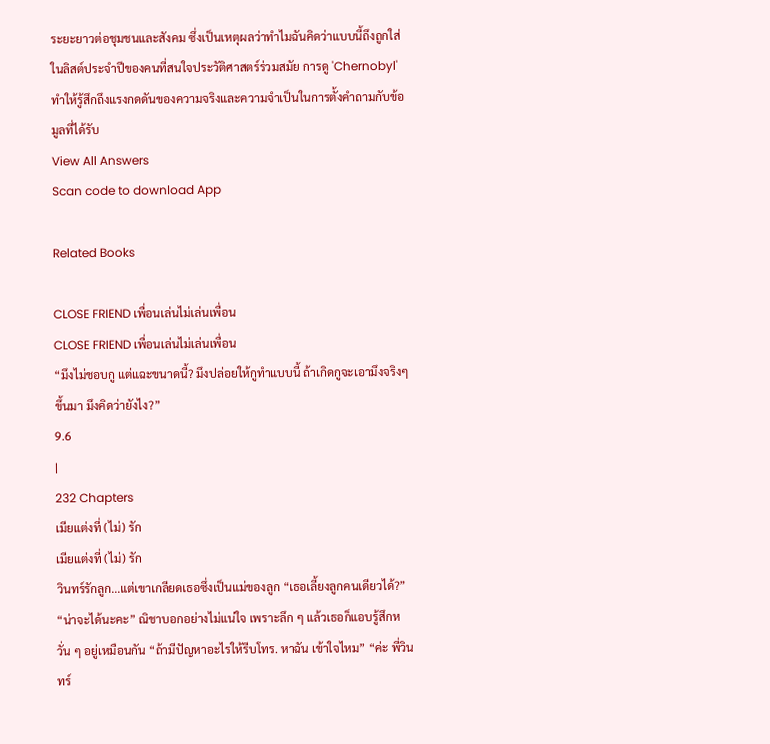ระยะยาวต่อชุมชนและสังคม ซึ่งเป็นเหตุผลว่าทำไมฉันคิดว่าแบบนี้ถึงถูกใส่ในลิสต์ประจำปีของคนที่สนใจประวัติศาสตร์ร่วมสมัย การดู 'Chernobyl' ทำให้รู้สึกถึงแรงกดดันของความจริงและความจำเป็นในการตั้งคำถามกับข้อมูลที่ได้รับ
View All Answers
Scan code to download App

Related Books

CLOSE FRIEND เพื่อนเล่นไม่เล่นเพื่อน
CLOSE FRIEND เพื่อนเล่นไม่เล่นเพื่อน
“มึงไม่ชอบกู แต่แฉะขนาดนี้? มึงปล่อยให้กูทำแบบนี้ ถ้าเกิดกูจะเอามึงจริงๆ ขึ้นมา มึงคิดว่ายังไง?”
9.6
|
232 Chapters
เมียแต่งที่ (ไม่) รัก
เมียแต่งที่ (ไม่) รัก
วินทร์รักลูก...แต่เขาเกลียดเธอซึ่งเป็นแม่ของลูก “เธอเลี้ยงลูกคนเดียวได้?” “น่าจะได้นะคะ” ณิชาบอกอย่างไม่แน่ใจ เพราะลึก ๆ แล้วเธอก็แอบรู้สึกหวั่น ๆ อยู่เหมือนกัน “ถ้ามีปัญหาอะไรให้รีบโทร. หาฉัน เข้าใจไหม” “ค่ะ พี่วินทร์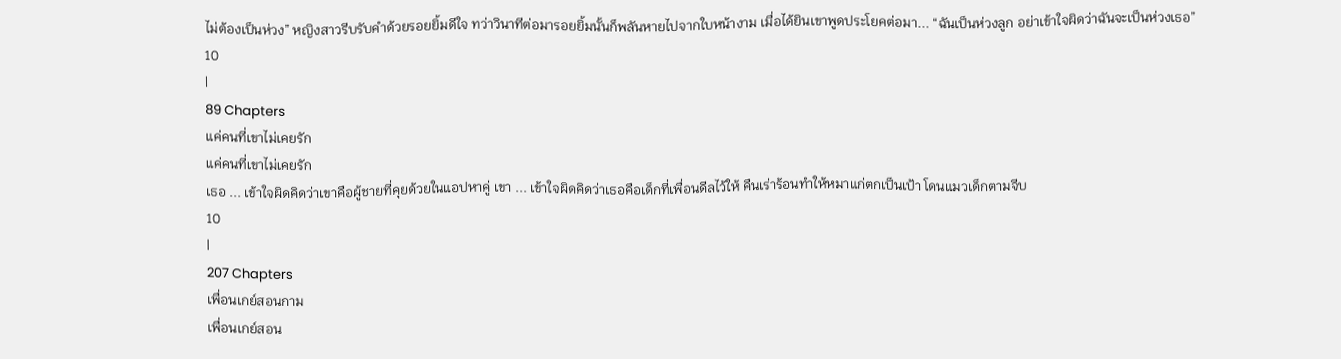ไม่ต้องเป็นห่วง” หญิงสาวรีบรับคำด้วยรอยยิ้มดีใจ ทว่าวินาทีต่อมารอยยิ้มนั้นก็พลันหายไปจากใบหน้างาม เมื่อได้ยินเขาพูดประโยคต่อมา... “ฉันเป็นห่วงลูก อย่าเข้าใจผิดว่าฉันจะเป็นห่วงเธอ”
10
|
89 Chapters
แค่คนที่เขาไม่เคยรัก
แค่คนที่เขาไม่เคยรัก
เธอ ... เข้าใจผิดคิดว่าเขาคือผู้ชายที่คุยด้วยในแอปหาคู่ เขา ... เข้าใจผิดคิดว่าเธอคือเด็กที่เพื่อนดีลไว้ให้ คืนเร่าร้อนทำให้หมาแก่ตกเป็นเป้า โดนแมวเด็กตามจีบ
10
|
207 Chapters
เพื่อนเกย์สอนกาม
เพื่อนเกย์สอน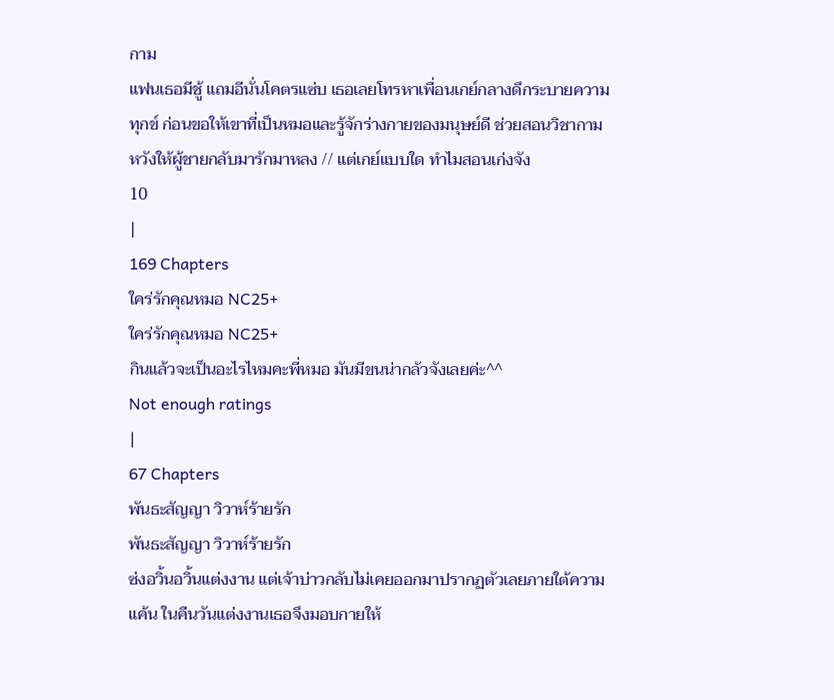กาม
แฟนเธอมีชู้ แถมอีนั่นโคตรแซ่บ เธอเลยโทรหาเพื่อนเกย์กลางดึกระบายความทุกข์ ก่อนขอให้เขาที่เป็นหมอและรู้จักร่างกายของมนุษย์ดี ช่วยสอนวิชากาม หวังให้ผู้ชายกลับมารักมาหลง // แต่เกย์แบบใด ทำไมสอนเก่งจัง
10
|
169 Chapters
ใคร่รักคุณหมอ NC25+
ใคร่รักคุณหมอ NC25+
กินแล้วจะเป็นอะไรไหมคะพี่หมอ มันมีขนน่ากลัวจังเลยค่ะ^^
Not enough ratings
|
67 Chapters
พันธะสัญญา วิวาห์ร้ายรัก
พันธะสัญญา วิวาห์ร้ายรัก
ซ่งอวิ้นอวิ้นแต่งงาน แต่เจ้าบ่าวกลับไม่เคยออกมาปรากฏตัวเลยภายใต้ความแค้น ในคืนวันแต่งงานเธอจึงมอบกายให้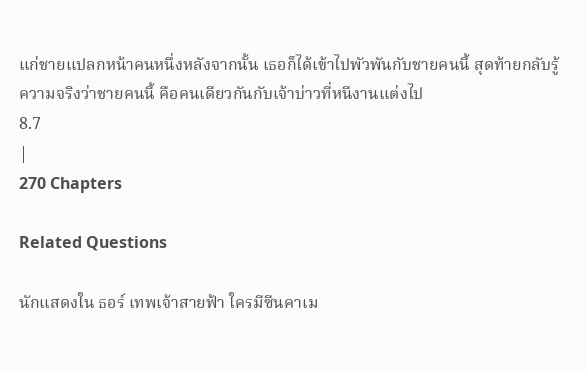แก่ชายแปลกหน้าคนหนึ่งหลังจากนั้น เธอก็ได้เข้าไปพัวพันกับชายคนนี้ สุดท้ายกลับรู้ความจริงว่าชายคนนี้ คือคนเดียวกันกับเจ้าบ่าวที่หนีงานแต่งไป
8.7
|
270 Chapters

Related Questions

นักแสดงใน ธอร์ เทพเจ้าสายฟ้า ใครมีซีนคาเม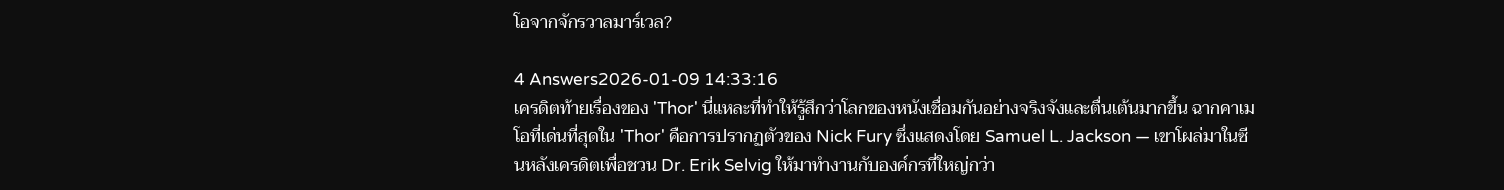โอจากจักรวาลมาร์เวล?

4 Answers2026-01-09 14:33:16
เครดิตท้ายเรื่องของ 'Thor' นี่แหละที่ทำให้รู้สึกว่าโลกของหนังเชื่อมกันอย่างจริงจังและตื่นเต้นมากขึ้น ฉากคาเมโอที่เด่นที่สุดใน 'Thor' คือการปรากฏตัวของ Nick Fury ซึ่งแสดงโดย Samuel L. Jackson — เขาโผล่มาในซีนหลังเครดิตเพื่อชวน Dr. Erik Selvig ให้มาทำงานกับองค์กรที่ใหญ่กว่า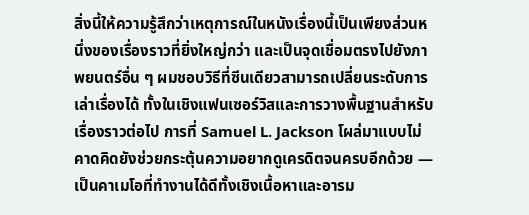สิ่งนี้ให้ความรู้สึกว่าเหตุการณ์ในหนังเรื่องนี้เป็นเพียงส่วนหนึ่งของเรื่องราวที่ยิ่งใหญ่กว่า และเป็นจุดเชื่อมตรงไปยังภาพยนตร์อื่น ๆ ผมชอบวิธีที่ซีนเดียวสามารถเปลี่ยนระดับการเล่าเรื่องได้ ทั้งในเชิงแฟนเซอร์วิสและการวางพื้นฐานสำหรับเรื่องราวต่อไป การที่ Samuel L. Jackson โผล่มาแบบไม่คาดคิดยังช่วยกระตุ้นความอยากดูเครดิตจนครบอีกด้วย — เป็นคาเมโอที่ทำงานได้ดีทั้งเชิงเนื้อหาและอารม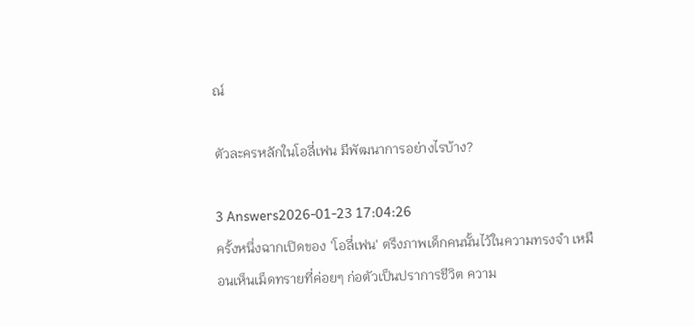ณ์

ตัวละครหลักในโอลี่เฟน มีพัฒนาการอย่างไรบ้าง?

3 Answers2026-01-23 17:04:26
ครั้งหนึ่งฉากเปิดของ 'โอลี่เฟน' ตรึงภาพเด็กคนนั้นไว้ในความทรงจำ เหมือนเห็นเม็ดทรายที่ค่อยๆ ก่อตัวเป็นปราการชีวิต ความ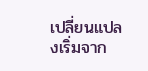เปลี่ยนแปลงเริ่มจาก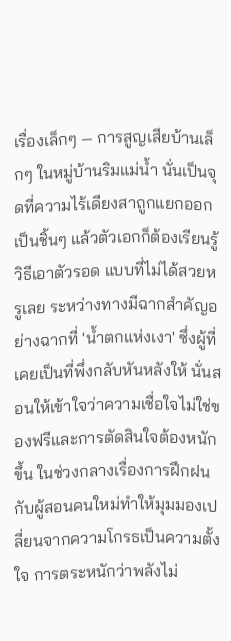เรื่องเล็กๆ — การสูญเสียบ้านเล็กๆ ในหมู่บ้านริมแม่น้ำ นั่นเป็นจุดที่ความไร้เดียงสาถูกแยกออกเป็นชิ้นๆ แล้วตัวเอกก็ต้องเรียนรู้วิธีเอาตัวรอด แบบที่ไม่ได้สวยหรูเลย ระหว่างทางมีฉากสำคัญอย่างฉากที่ 'น้ำตกแห่งเงา' ซึ่งผู้ที่เคยเป็นที่พึ่งกลับหันหลังให้ นั่นสอนให้เข้าใจว่าความเชื่อใจไม่ใช่ของฟรีและการตัดสินใจต้องหนักขึ้น ในช่วงกลางเรื่องการฝึกฝนกับผู้สอนคนใหม่ทำให้มุมมองเปลี่ยนจากความโกรธเป็นความตั้งใจ การตระหนักว่าพลังไม่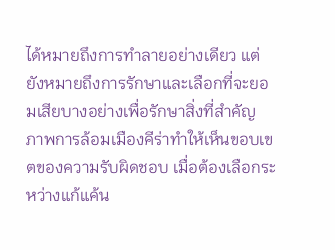ได้หมายถึงการทำลายอย่างเดียว แต่ยังหมายถึงการรักษาและเลือกที่จะยอมเสียบางอย่างเพื่อรักษาสิ่งที่สำคัญ ภาพการล้อมเมืองคีร่าทำให้เห็นขอบเขตของความรับผิดชอบ เมื่อต้องเลือกระหว่างแก้แค้น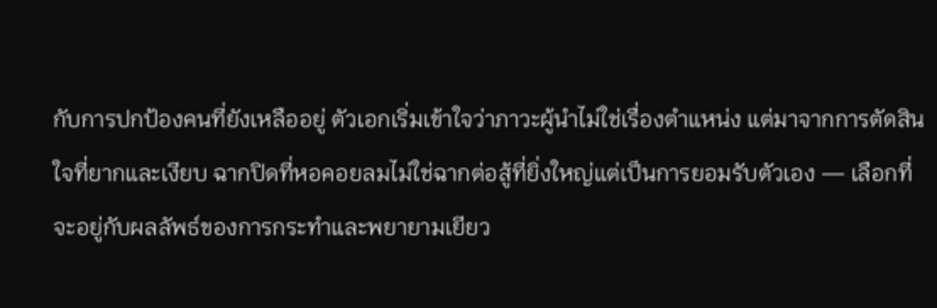กับการปกป้องคนที่ยังเหลืออยู่ ตัวเอกเริ่มเข้าใจว่าภาวะผู้นำไม่ใช่เรื่องตำแหน่ง แต่มาจากการตัดสินใจที่ยากและเงียบ ฉากปิดที่หอคอยลมไม่ใช่ฉากต่อสู้ที่ยิ่งใหญ่แต่เป็นการยอมรับตัวเอง — เลือกที่จะอยู่กับผลลัพธ์ของการกระทำและพยายามเยียว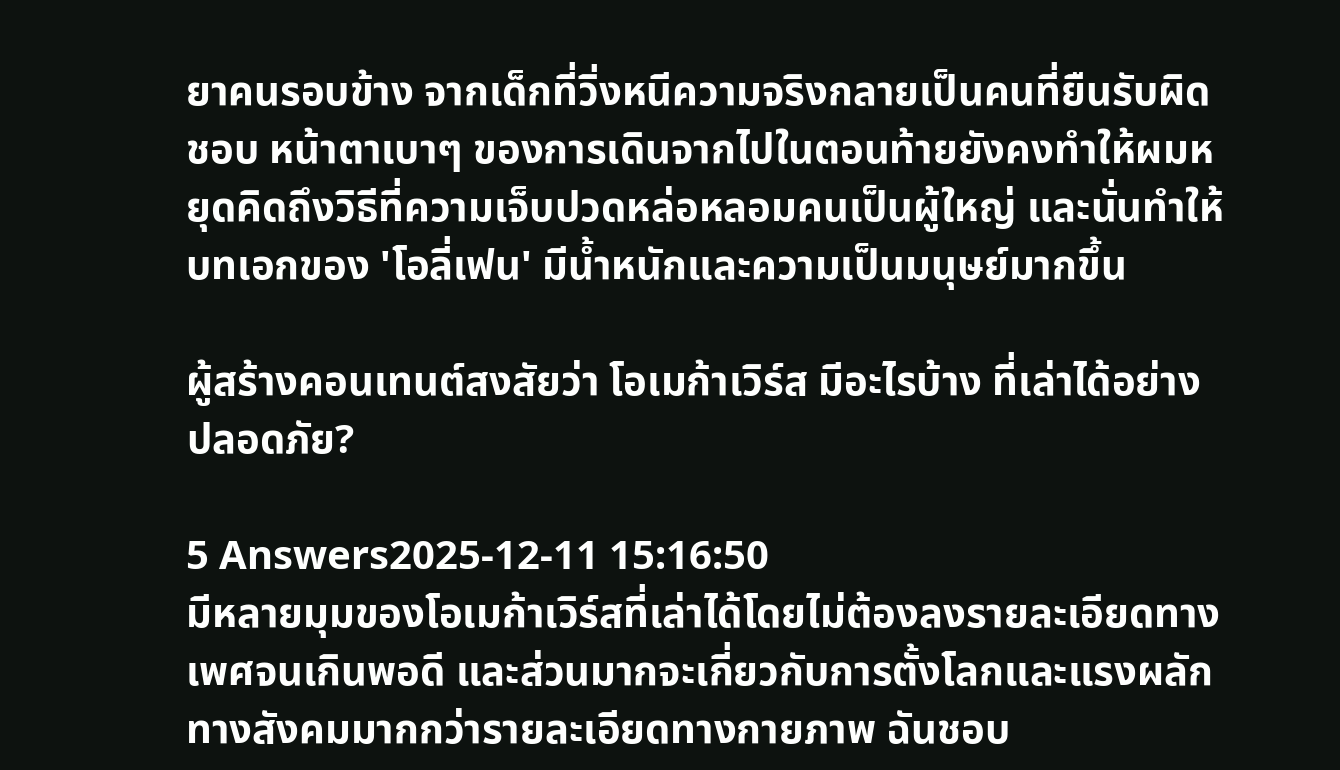ยาคนรอบข้าง จากเด็กที่วิ่งหนีความจริงกลายเป็นคนที่ยืนรับผิดชอบ หน้าตาเบาๆ ของการเดินจากไปในตอนท้ายยังคงทำให้ผมหยุดคิดถึงวิธีที่ความเจ็บปวดหล่อหลอมคนเป็นผู้ใหญ่ และนั่นทำให้บทเอกของ 'โอลี่เฟน' มีน้ำหนักและความเป็นมนุษย์มากขึ้น

ผู้สร้างคอนเทนต์สงสัยว่า โอเมก้าเวิร์ส มีอะไรบ้าง ที่เล่าได้อย่างปลอดภัย?

5 Answers2025-12-11 15:16:50
มีหลายมุมของโอเมก้าเวิร์สที่เล่าได้โดยไม่ต้องลงรายละเอียดทางเพศจนเกินพอดี และส่วนมากจะเกี่ยวกับการตั้งโลกและแรงผลักทางสังคมมากกว่ารายละเอียดทางกายภาพ ฉันชอบ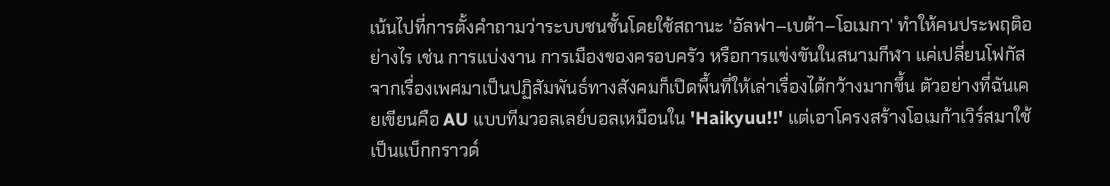เน้นไปที่การตั้งคำถามว่าระบบชนชั้นโดยใช้สถานะ 'อัลฟา–เบต้า–โอเมกา' ทำให้คนประพฤติอย่างไร เช่น การแบ่งงาน การเมืองของครอบครัว หรือการแข่งขันในสนามกีฬา แค่เปลี่ยนโฟกัสจากเรื่องเพศมาเป็นปฏิสัมพันธ์ทางสังคมก็เปิดพื้นที่ให้เล่าเรื่องได้กว้างมากขึ้น ตัวอย่างที่ฉันเคยเขียนคือ AU แบบทีมวอลเลย์บอลเหมือนใน 'Haikyuu!!' แต่เอาโครงสร้างโอเมก้าเวิร์สมาใช้เป็นแบ็กกราวด์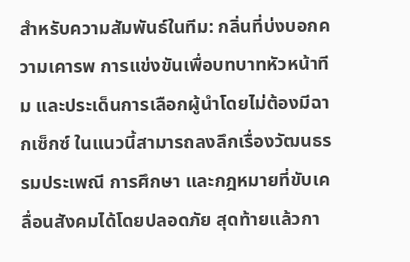สำหรับความสัมพันธ์ในทีม: กลิ่นที่บ่งบอกความเคารพ การแข่งขันเพื่อบทบาทหัวหน้าทีม และประเด็นการเลือกผู้นำโดยไม่ต้องมีฉากเซ็กซ์ ในแนวนี้สามารถลงลึกเรื่องวัฒนธรรมประเพณี การศึกษา และกฎหมายที่ขับเคลื่อนสังคมได้โดยปลอดภัย สุดท้ายแล้วกา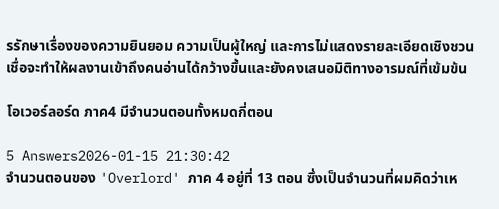รรักษาเรื่องของความยินยอม ความเป็นผู้ใหญ่ และการไม่แสดงรายละเอียดเชิงชวนเชื่อจะทำให้ผลงานเข้าถึงคนอ่านได้กว้างขึ้นและยังคงเสนอมิติทางอารมณ์ที่เข้มข้น

โอเวอร์ลอร์ด ภาค4 มีจำนวนตอนทั้งหมดกี่ตอน

5 Answers2026-01-15 21:30:42
จำนวนตอนของ 'Overlord' ภาค 4 อยู่ที่ 13 ตอน ซึ่งเป็นจำนวนที่ผมคิดว่าเห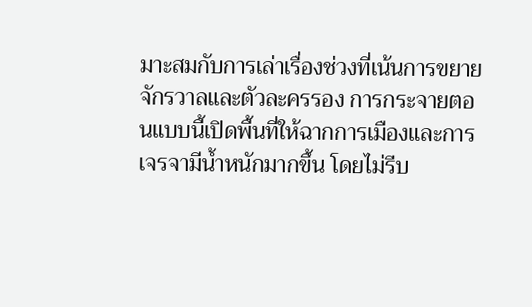มาะสมกับการเล่าเรื่องช่วงที่เน้นการขยายจักรวาลและตัวละครรอง การกระจายตอนแบบนี้เปิดพื้นที่ให้ฉากการเมืองและการเจรจามีน้ำหนักมากขึ้น โดยไม่รีบ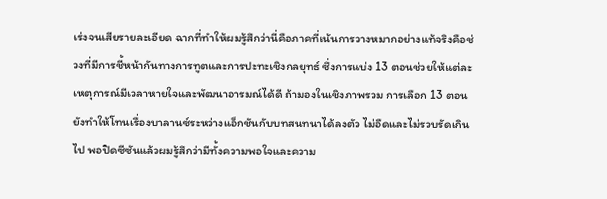เร่งจนเสียรายละเอียด ฉากที่ทำให้ผมรู้สึกว่านี่คือภาคที่เน้นการวางหมากอย่างแท้จริงคือช่วงที่มีการชี้หน้ากันทางการทูตและการปะทะเชิงกลยุทธ์ ซึ่งการแบ่ง 13 ตอนช่วยให้แต่ละเหตุการณ์มีเวลาหายใจและพัฒนาอารมณ์ได้ดี ถ้ามองในเชิงภาพรวม การเลือก 13 ตอนยังทำให้โทนเรื่องบาลานซ์ระหว่างแอ็กชันกับบทสนทนาได้ลงตัว ไม่อืดและไม่รวบรัดเกินไป พอปิดซีซันแล้วผมรู้สึกว่ามีทั้งความพอใจและความ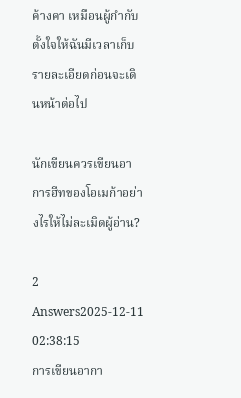ค้างคา เหมือนผู้กำกับตั้งใจให้ฉันมีเวลาเก็บรายละเอียดก่อนจะเดินหน้าต่อไป

นักเขียนควรเขียนอาการฮีทของโอเมก้าอย่างไรให้ไม่ละเมิดผู้อ่าน?

2 Answers2025-12-11 02:38:15
การเขียนอากา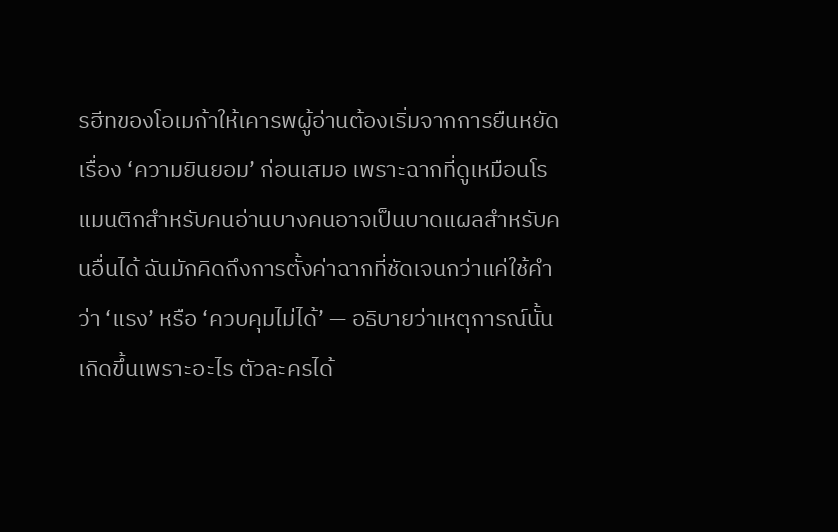รฮีทของโอเมก้าให้เคารพผู้อ่านต้องเริ่มจากการยืนหยัดเรื่อง ‘ความยินยอม’ ก่อนเสมอ เพราะฉากที่ดูเหมือนโรแมนติกสำหรับคนอ่านบางคนอาจเป็นบาดแผลสำหรับคนอื่นได้ ฉันมักคิดถึงการตั้งค่าฉากที่ชัดเจนกว่าแค่ใช้คำว่า ‘แรง’ หรือ ‘ควบคุมไม่ได้’ — อธิบายว่าเหตุการณ์นั้นเกิดขึ้นเพราะอะไร ตัวละครได้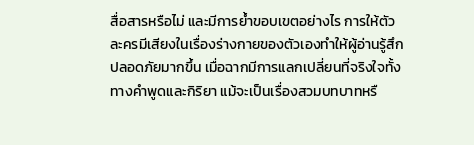สื่อสารหรือไม่ และมีการย้ำขอบเขตอย่างไร การให้ตัวละครมีเสียงในเรื่องร่างกายของตัวเองทำให้ผู้อ่านรู้สึกปลอดภัยมากขึ้น เมื่อฉากมีการแลกเปลี่ยนที่จริงใจทั้งทางคำพูดและกิริยา แม้จะเป็นเรื่องสวมบทบาทหรื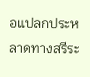อแปลกประหลาดทางสรีระ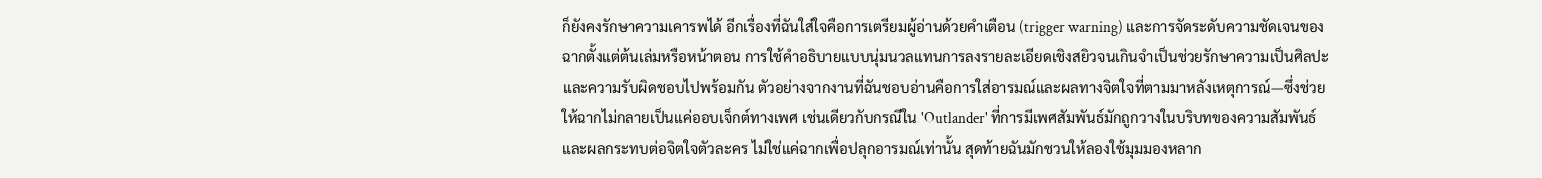ก็ยังคงรักษาความเคารพได้ อีกเรื่องที่ฉันใส่ใจคือการเตรียมผู้อ่านด้วยคำเตือน (trigger warning) และการจัดระดับความชัดเจนของฉากตั้งแต่ต้นเล่มหรือหน้าตอน การใช้คำอธิบายแบบนุ่มนวลแทนการลงรายละเอียดเชิงสยิวจนเกินจำเป็นช่วยรักษาความเป็นศิลปะและความรับผิดชอบไปพร้อมกัน ตัวอย่างจากงานที่ฉันชอบอ่านคือการใส่อารมณ์และผลทางจิตใจที่ตามมาหลังเหตุการณ์—ซึ่งช่วยให้ฉากไม่กลายเป็นแค่ออบเจ็กต์ทางเพศ เช่นเดียวกับกรณีใน 'Outlander' ที่การมีเพศสัมพันธ์มักถูกวางในบริบทของความสัมพันธ์และผลกระทบต่อจิตใจตัวละคร ไม่ใช่แค่ฉากเพื่อปลุกอารมณ์เท่านั้น สุดท้ายฉันมักชวนให้ลองใช้มุมมองหลาก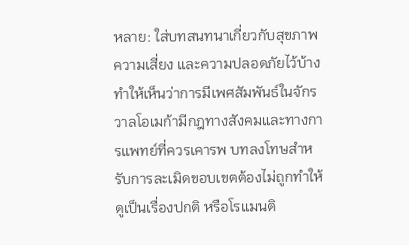หลาย: ใส่บทสนทนาเกี่ยวกับสุขภาพ ความเสี่ยง และความปลอดภัยไว้บ้าง ทำให้เห็นว่าการมีเพศสัมพันธ์ในจักรวาลโอเมก้ามีกฎทางสังคมและทางการแพทย์ที่ควรเคารพ บทลงโทษสำหรับการละเมิดขอบเขตต้องไม่ถูกทำให้ดูเป็นเรื่องปกติ หรือโรแมนติ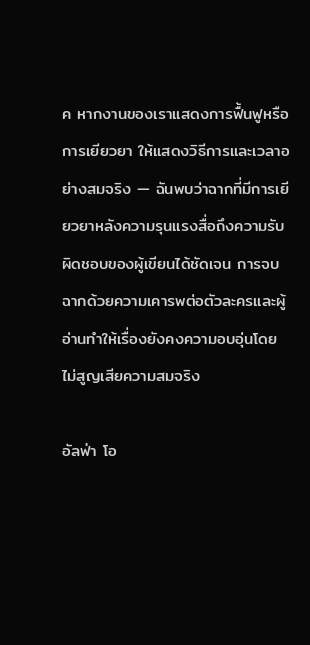ค หากงานของเราแสดงการฟื้นฟูหรือการเยียวยา ให้แสดงวิธีการและเวลาอย่างสมจริง — ฉันพบว่าฉากที่มีการเยียวยาหลังความรุนแรงสื่อถึงความรับผิดชอบของผู้เขียนได้ชัดเจน การจบฉากด้วยความเคารพต่อตัวละครและผู้อ่านทำให้เรื่องยังคงความอบอุ่นโดยไม่สูญเสียความสมจริง

อัลฟ่า โอ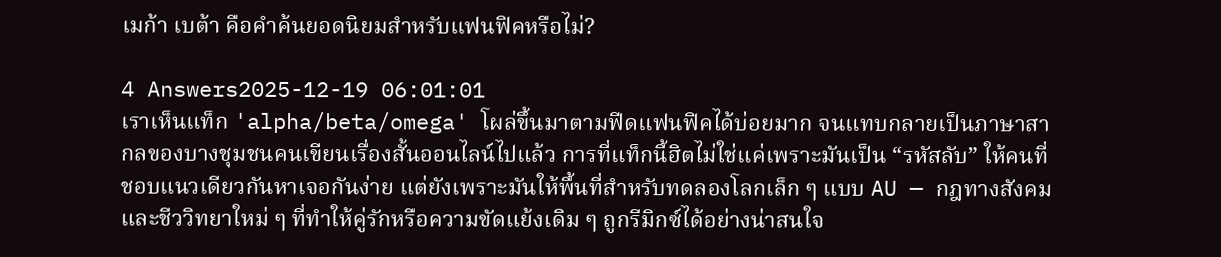เมก้า เบต้า คือคำค้นยอดนิยมสำหรับแฟนฟิคหรือไม่?

4 Answers2025-12-19 06:01:01
เราเห็นแท็ก 'alpha/beta/omega' โผล่ขึ้นมาตามฟีดแฟนฟิคได้บ่อยมาก จนแทบกลายเป็นภาษาสากลของบางชุมชนคนเขียนเรื่องสั้นออนไลน์ไปแล้ว การที่แท็กนี้ฮิตไม่ใช่แค่เพราะมันเป็น “รหัสลับ” ให้คนที่ชอบแนวเดียวกันหาเจอกันง่าย แต่ยังเพราะมันให้พื้นที่สำหรับทดลองโลกเล็ก ๆ แบบ AU — กฎทางสังคมและชีววิทยาใหม่ ๆ ที่ทำให้คู่รักหรือความขัดแย้งเดิม ๆ ถูกรีมิกซ์ได้อย่างน่าสนใจ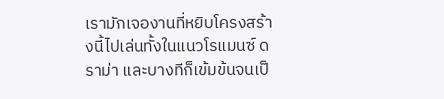เรามักเจองานที่หยิบโครงสร้างนี้ไปเล่นทั้งในแนวโรแมนซ์ ดราม่า และบางทีก็เข้มข้นจนเป็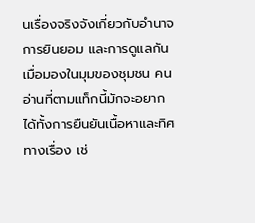นเรื่องจริงจังเกี่ยวกับอำนาจ การยินยอม และการดูแลกัน เมื่อมองในมุมของชุมชน คนอ่านที่ตามแท็กนี้มักจะอยากได้ทั้งการยืนยันเนื้อหาและทิศทางเรื่อง เช่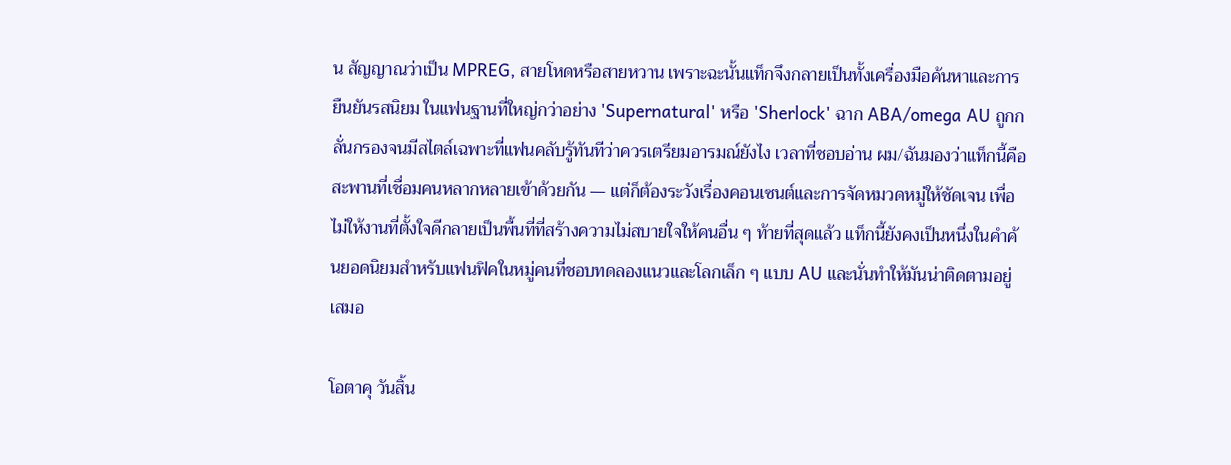น สัญญาณว่าเป็น MPREG, สายโหดหรือสายหวาน เพราะฉะนั้นแท็กจึงกลายเป็นทั้งเครื่องมือค้นหาและการยืนยันรสนิยม ในแฟนฐานที่ใหญ่กว่าอย่าง 'Supernatural' หรือ 'Sherlock' ฉาก ABA/omega AU ถูกกลั่นกรองจนมีสไตล์เฉพาะที่แฟนคลับรู้ทันทีว่าควรเตรียมอารมณ์ยังไง เวลาที่ชอบอ่าน ผม/ฉันมองว่าแท็กนี้คือสะพานที่เชื่อมคนหลากหลายเข้าด้วยกัน — แต่ก็ต้องระวังเรื่องคอนเซนต์และการจัดหมวดหมู่ให้ชัดเจน เพื่อไม่ให้งานที่ตั้งใจดีกลายเป็นพื้นที่ที่สร้างความไม่สบายใจให้คนอื่น ๆ ท้ายที่สุดแล้ว แท็กนี้ยังคงเป็นหนึ่งในคำค้นยอดนิยมสำหรับแฟนฟิคในหมู่คนที่ชอบทดลองแนวและโลกเล็ก ๆ แบบ AU และนั่นทำให้มันน่าติดตามอยู่เสมอ

โอตาคุ วันสิ้น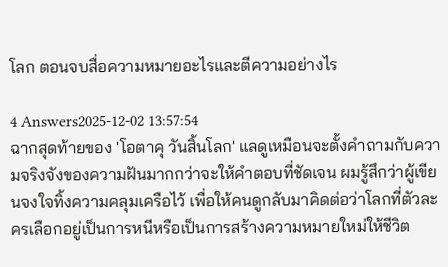โลก ตอนจบสื่อความหมายอะไรและตีความอย่างไร

4 Answers2025-12-02 13:57:54
ฉากสุดท้ายของ 'โอตาคุ วันสิ้นโลก' แลดูเหมือนจะตั้งคำถามกับความจริงจังของความฝันมากกว่าจะให้คำตอบที่ชัดเจน ผมรู้สึกว่าผู้เขียนจงใจทิ้งความคลุมเครือไว้ เพื่อให้คนดูกลับมาคิดต่อว่าโลกที่ตัวละครเลือกอยู่เป็นการหนีหรือเป็นการสร้างความหมายใหม่ให้ชีวิต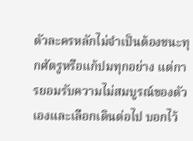ตัวละครหลักไม่จำเป็นต้องชนะทุกศัตรูหรือแก้ปมทุกอย่าง แต่การยอมรับความไม่สมบูรณ์ของตัวเองและเลือกเดินต่อไป บอกไว้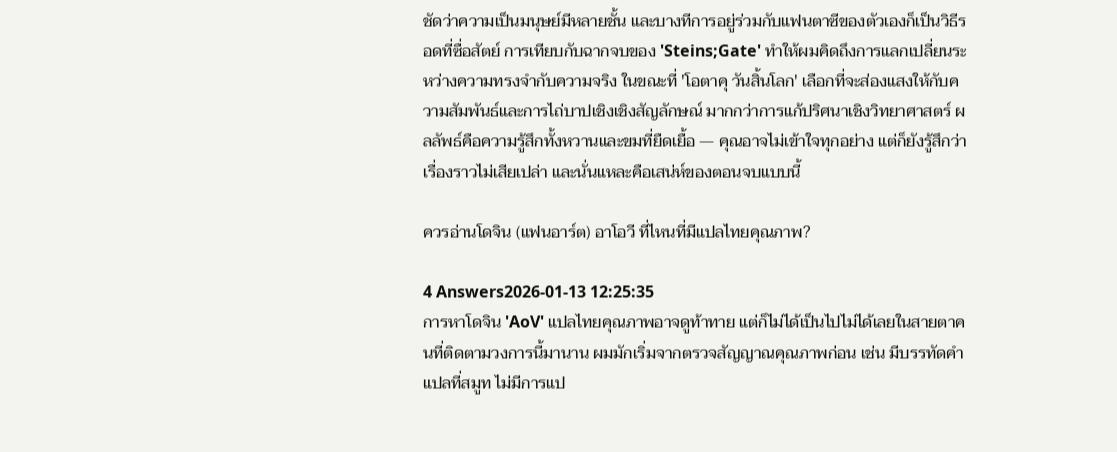ชัดว่าความเป็นมนุษย์มีหลายชั้น และบางทีการอยู่ร่วมกับแฟนตาซีของตัวเองก็เป็นวิธีรอดที่ซื่อสัตย์ การเทียบกับฉากจบของ 'Steins;Gate' ทำให้ผมคิดถึงการแลกเปลี่ยนระหว่างความทรงจำกับความจริง ในขณะที่ 'โอตาคุ วันสิ้นโลก' เลือกที่จะส่องแสงให้กับความสัมพันธ์และการไถ่บาปเชิงเชิงสัญลักษณ์ มากกว่าการแก้ปริศนาเชิงวิทยาศาสตร์ ผลลัพธ์คือความรู้สึกทั้งหวานและขมที่ยืดเยื้อ — คุณอาจไม่เข้าใจทุกอย่าง แต่ก็ยังรู้สึกว่าเรื่องราวไม่เสียเปล่า และนั่นแหละคือเสน่ห์ของตอนจบแบบนี้

ควรอ่านโดจิน (แฟนอาร์ต) อาโอวี ที่ไหนที่มีแปลไทยคุณภาพ?

4 Answers2026-01-13 12:25:35
การหาโดจิน 'AoV' แปลไทยคุณภาพอาจดูท้าทาย แต่ก็ไม่ได้เป็นไปไม่ได้เลยในสายตาคนที่ติดตามวงการนี้มานาน ผมมักเริ่มจากตรวจสัญญาณคุณภาพก่อน เช่น มีบรรทัดคำแปลที่สมูท ไม่มีการแป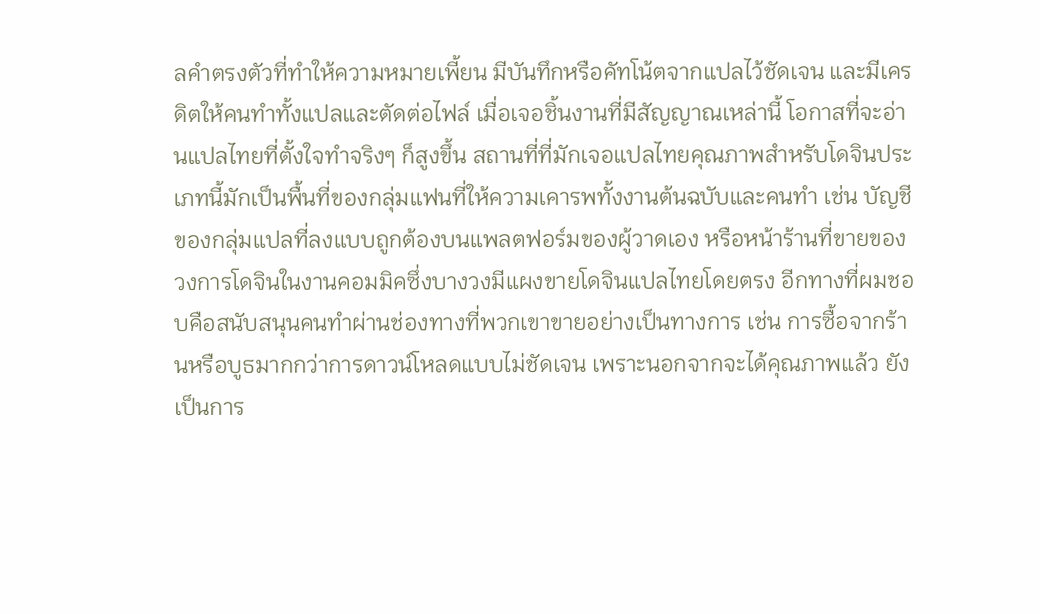ลคำตรงตัวที่ทำให้ความหมายเพี้ยน มีบันทึกหรือคัทโน้ตจากแปลไว้ชัดเจน และมีเครดิตให้คนทำทั้งแปลและตัดต่อไฟล์ เมื่อเจอชิ้นงานที่มีสัญญาณเหล่านี้ โอกาสที่จะอ่านแปลไทยที่ตั้งใจทำจริงๆ ก็สูงขึ้น สถานที่ที่มักเจอแปลไทยคุณภาพสำหรับโดจินประเภทนี้มักเป็นพื้นที่ของกลุ่มแฟนที่ให้ความเคารพทั้งงานต้นฉบับและคนทำ เช่น บัญชีของกลุ่มแปลที่ลงแบบถูกต้องบนแพลตฟอร์มของผู้วาดเอง หรือหน้าร้านที่ขายของวงการโดจินในงานคอมมิคซึ่งบางวงมีแผงขายโดจินแปลไทยโดยตรง อีกทางที่ผมชอบคือสนับสนุนคนทำผ่านช่องทางที่พวกเขาขายอย่างเป็นทางการ เช่น การซื้อจากร้านหรือบูธมากกว่าการดาวน์โหลดแบบไม่ชัดเจน เพราะนอกจากจะได้คุณภาพแล้ว ยังเป็นการ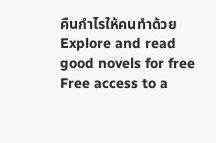คืนกำไรให้คนทำด้วย
Explore and read good novels for free
Free access to a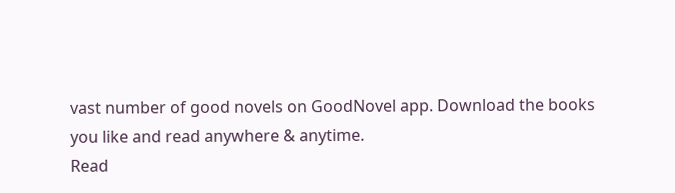vast number of good novels on GoodNovel app. Download the books you like and read anywhere & anytime.
Read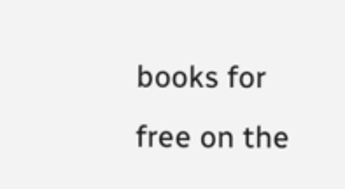books for free on the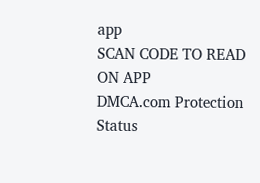app
SCAN CODE TO READ ON APP
DMCA.com Protection Status